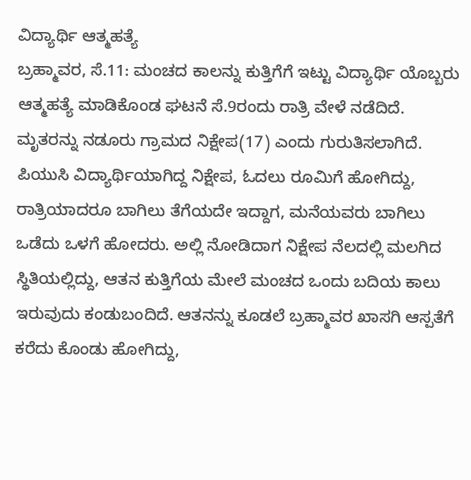ವಿದ್ಯಾರ್ಥಿ ಆತ್ಮಹತ್ಯೆ
ಬ್ರಹ್ಮಾವರ, ಸೆ.11: ಮಂಚದ ಕಾಲನ್ನು ಕುತ್ತಿಗೆಗೆ ಇಟ್ಟು ವಿದ್ಯಾರ್ಥಿ ಯೊಬ್ಬರು ಆತ್ಮಹತ್ಯೆ ಮಾಡಿಕೊಂಡ ಘಟನೆ ಸೆ.9ರಂದು ರಾತ್ರಿ ವೇಳೆ ನಡೆದಿದೆ.
ಮೃತರನ್ನು ನಡೂರು ಗ್ರಾಮದ ನಿಕ್ಷೇಪ(17) ಎಂದು ಗುರುತಿಸಲಾಗಿದೆ. ಪಿಯುಸಿ ವಿದ್ಯಾರ್ಥಿಯಾಗಿದ್ದ ನಿಕ್ಷೇಪ, ಓದಲು ರೂಮಿಗೆ ಹೋಗಿದ್ದು, ರಾತ್ರಿಯಾದರೂ ಬಾಗಿಲು ತೆಗೆಯದೇ ಇದ್ದಾಗ, ಮನೆಯವರು ಬಾಗಿಲು ಒಡೆದು ಒಳಗೆ ಹೋದರು. ಅಲ್ಲಿ ನೋಡಿದಾಗ ನಿಕ್ಷೇಪ ನೆಲದಲ್ಲಿ ಮಲಗಿದ ಸ್ಥಿತಿಯಲ್ಲಿದ್ದು, ಆತನ ಕುತ್ತಿಗೆಯ ಮೇಲೆ ಮಂಚದ ಒಂದು ಬದಿಯ ಕಾಲು ಇರುವುದು ಕಂಡುಬಂದಿದೆ. ಆತನನ್ನು ಕೂಡಲೆ ಬ್ರಹ್ಮಾವರ ಖಾಸಗಿ ಆಸ್ಪತೆಗೆ ಕರೆದು ಕೊಂಡು ಹೋಗಿದ್ದು,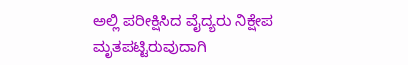ಅಲ್ಲಿ ಪರೀಕ್ಷಿಸಿದ ವೈದ್ಯರು ನಿಕ್ಷೇಪ ಮೃತಪಟ್ಟಿರುವುದಾಗಿ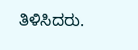ತಿಳಿಸಿದರು.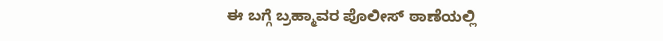ಈ ಬಗ್ಗೆ ಬ್ರಹ್ಮಾವರ ಪೊಲೀಸ್ ಠಾಣೆಯಲ್ಲಿ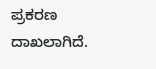ಪ್ರಕರಣ ದಾಖಲಾಗಿದೆ.